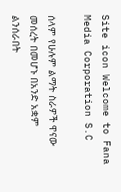Site icon Welcome to Fana Media Corporation S.C

ሰላም የሁሉም ልማት ስራዎች ዋናው መሰረት በመሆኑ በአንድ አቋም ልንሰራበት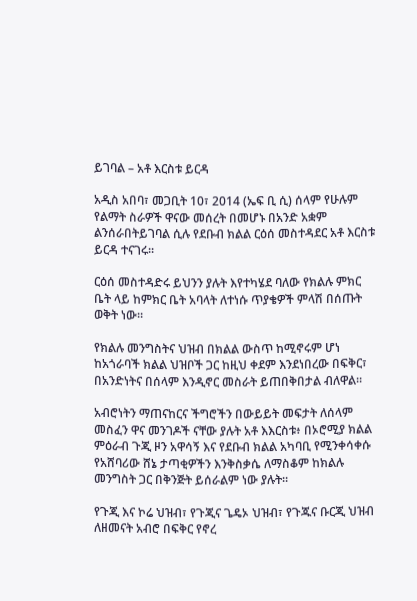ይገባል – አቶ እርስቱ ይርዳ

አዲስ አበባ፣ መጋቢት 10፣ 2014 (ኤፍ ቢ ሲ) ሰላም የሁሉም የልማት ስራዎች ዋናው መሰረት በመሆኑ በአንድ አቋም ልንሰራበትይገባል ሲሉ የደቡብ ክልል ርዕሰ መስተዳደር አቶ እርስቱ ይርዳ ተናገሩ፡፡

ርዕሰ መስተዳድሩ ይህንን ያሉት እየተካሄደ ባለው የክልሉ ምክር ቤት ላይ ከምክር ቤት አባላት ለተነሱ ጥያቄዎች ምላሽ በሰጡት ወቅት ነው።

የክልሉ መንግስትና ህዝብ በክልል ውስጥ ከሚኖሩም ሆነ ከአጎራባች ክልል ህዝቦች ጋር ከዚህ ቀደም እንደነበረው በፍቅር፣ በአንድነትና በሰላም እንዲኖር መስራት ይጠበቅበታል ብለዋል።

አብሮነትን ማጠናከርና ችግሮችን በውይይት መፍታት ለሰላም መስፈን ዋና መንገዶች ናቸው ያሉት አቶ እእርስቱ፥ በኦሮሚያ ክልል ምዕራብ ጉጂ ዞን አዋሳኝ እና የደቡብ ክልል አካባቢ የሚንቀሳቀሱ የአሸባሪው ሸኔ ታጣቂዎችን እንቅስቃሴ ለማስቆም ከክልሉ መንግስት ጋር በቅንጅት ይሰራልም ነው ያሉት።

የጉጂ እና ኮሬ ህዝብ፣ የጉጂና ጌዴኦ ህዝብ፣ የጉጁና ቡርጂ ህዝብ ለዘመናት አብሮ በፍቅር የኖረ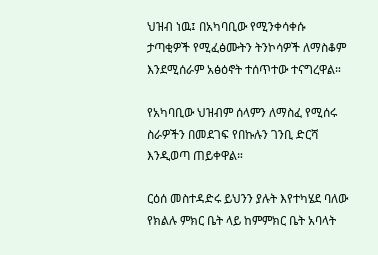ህዝብ ነዉ፤ በአካባቢው የሚንቀሳቀሱ ታጣቂዎች የሚፈፅሙትን ትንኮሳዎች ለማስቆም እንደሚሰራም አፅዕኖት ተሰጥተው ተናግረዋል።

የአካባቢው ህዝብም ሰላምን ለማስፈ የሚሰሩ ስራዎችን በመደገፍ የበኩሉን ገንቢ ድርሻ እንዲወጣ ጠይቀዋል።

ርዕሰ መስተዳድሩ ይህንን ያሉት እየተካሄደ ባለው የክልሉ ምክር ቤት ላይ ከምምክር ቤት አባላት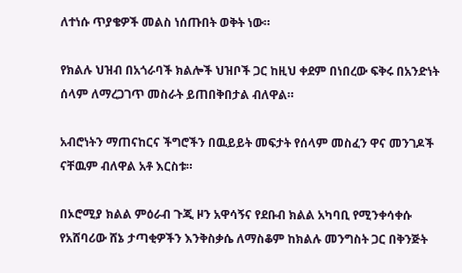ለተነሱ ጥያቄዎች መልስ ነሰጡበት ወቅት ነው።

የክልሉ ህዝብ በአጎራባች ክልሎች ህዝቦች ጋር ከዚህ ቀደም በነበረው ፍቅሩ በአንድነት ሰላም ለማረጋገጥ መስራት ይጠበቅበታል ብለዋል።

አብሮነትን ማጠናከርና ችግሮችን በዉይይት መፍታት የሰላም መስፈን ዋና መንገዶች ናቸዉም ብለዋል አቶ እርስቱ።

በኦሮሚያ ክልል ምዕራብ ጉጂ ዞን አዋሳኝና የደቡብ ክልል አካባቢ የሚንቀሳቀሱ የአሸባሪው ሸኔ ታጣቂዎችን እንቅስቃሴ ለማስቆም ከክልሉ መንግስት ጋር በቅንጅት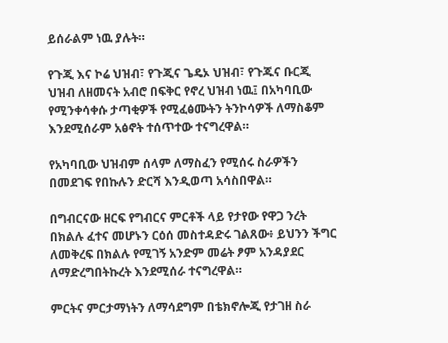ይሰራልም ነዉ ያሉት።

የጉጂ እና ኮሬ ህዝብ፣ የጉጂና ጌዴኦ ህዝብ፣ የጉጁና ቡርጂ ህዝብ ለዘመናት አብሮ በፍቅር የኖረ ህዝብ ነዉ፤ በአካባቢው የሚንቀሳቀሱ ታጣቂዎች የሚፈፅሙትን ትንኮሳዎች ለማስቆም እንደሚሰራም አፅኖት ተሰጥተው ተናግረዋል።

የአካባቢው ህዝብም ሰላም ለማስፈን የሚሰሩ ስራዎችን በመደገፍ የበኩሉን ድርሻ እንዲወጣ አሳስበዋል።

በግብርናው ዘርፍ የግብርና ምርቶች ላይ የታየው የዋጋ ንረት በክልሉ ፈተና መሆኑን ርዕሰ መስተዳድሩ ገልጸው፥ ይህንን ችግር ለመቅረፍ በክልሉ የሚገኝ አንድም መሬት ፆም አንዳያደር ለማድረግበትኩረት እንደሚሰራ ተናግረዋል።

ምርትና ምርታማነትን ለማሳደግም በቴክኖሎጂ የታገዘ ስራ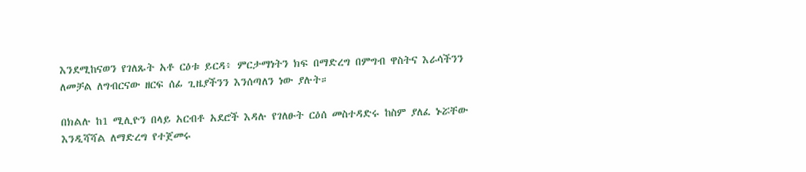እንደሚከናወን የገለጹት አቶ ርዕቱ ይርዳ፥ ምርታማነትን ክፍ በማድረግ በምግብ ዋስትና እራሳችንን ለመቻል ለግብርናው ዘርፍ ሰፊ ጊዜያችንን እንሰጣለን ነው ያሉት።

በክልሉ ከ1 ሚሊዮን በላይ አርብቶ አደሮች እዳሉ የገለፁት ርዕሰ መስተዳድሩ ከስም ያለፈ ኑሯቸው እንዲሻሻል ለማድረግ የተጀመሩ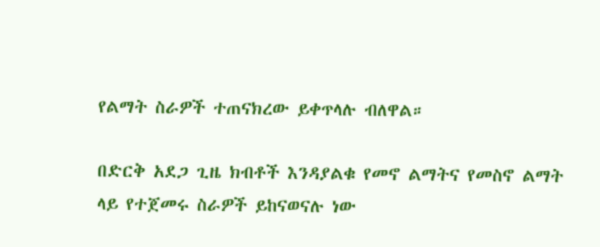የልማት ስራዎች ተጠናክረው ይቀጥላሉ ብለዋል።

በድርቅ አደጋ ጊዜ ክብቶች እንዳያልቁ የመኖ ልማትና የመስኖ ልማት ላይ የተጀመሩ ስራዎች ይከናወናሉ ነው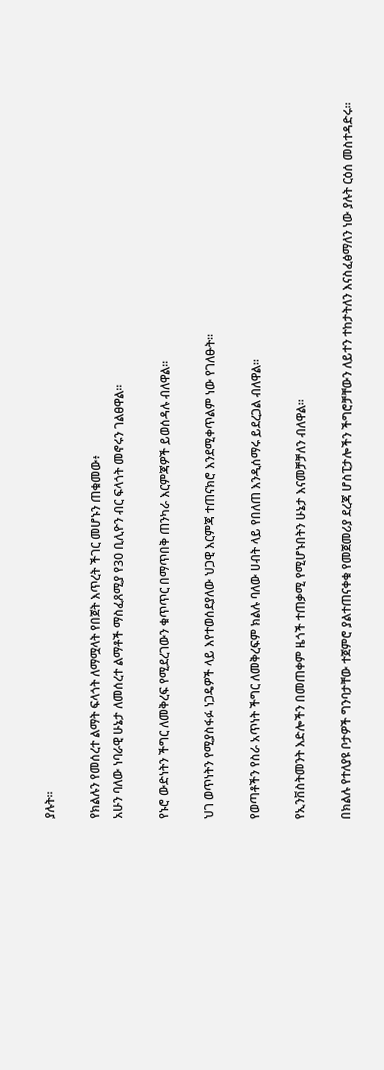ያሉት።

የክልሉን የመሰረተ ልማት ፍላጎት ለማሟላት የበጀት እጥረት ችገር መሆኑን ጠቁመው፥
አሁን ባለው ነባራዊ ሁኔታ ለመሰረተ ልማቶች ማስፈጸሚያ የ30 ቢሊዮን ብር ፍላጎት መኖሩን ገልፀዋል።

የኑሮ ውድነትን ችግር ለመቅረፍ የሚደረገውን ቁጥጥር በማጥበቅ ጠንካራ እርምጃዎች ይወሰዳሉ ብለዋል።

ህገ ወጥነትን የሚያስፋፉ ነጋዴዎች ላይ እየተወሰደያለው ህጋዊ እርምጃ ተጠናክሮ እንደሚቀጥልም ነው የገለፁት።

የወጣቶችን የስራ አጥነት ችግር ለመቅረፍም ክልሉ ባለው ሀብት ላይ የበለጠ እንዲሰማሩ ይደረጋል ብለዋል።

የኢንቨስትመንት እድሎችን በመጠቀም ዜጎች ተጠቃሚ የሚሆኑበትን ሁኔታ እናመቻቻለን ብለዋል።

በክልሉ የተለያዩ ቦታዎች ግንባታቸው ተጀምሮ ያልተጠናቀቁ የመጀመሪያ ደረጃ ሆስፒታሎችን ችግሮቻቸውን ለይተን ተከታትለን እናስፈፅማለን ነው ያሉት ርዕሰ መስተዳድሩ።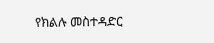የክልሉ መስተዳድር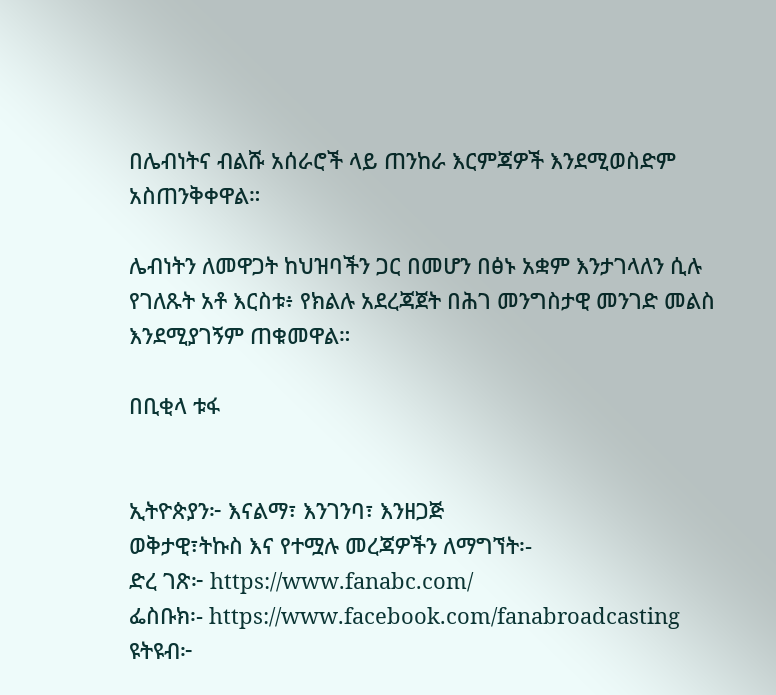በሌብነትና ብልሹ አሰራሮች ላይ ጠንከራ እርምጃዎች እንደሚወስድም አስጠንቅቀዋል።

ሌብነትን ለመዋጋት ከህዝባችን ጋር በመሆን በፅኑ አቋም እንታገላለን ሲሉ የገለጹት አቶ እርስቱ፥ የክልሉ አደረጃጀት በሕገ መንግስታዊ መንገድ መልስ እንደሚያገኝም ጠቁመዋል።

በቢቂላ ቱፋ


ኢትዮጵያን፦ እናልማ፣ እንገንባ፣ እንዘጋጅ
ወቅታዊ፣ትኩስ እና የተሟሉ መረጃዎችን ለማግኘት፡-
ድረ ገጽ፦ https://www.fanabc.com/
ፌስቡክ፡- https://www.facebook.com/fanabroadcasting
ዩትዩብ፦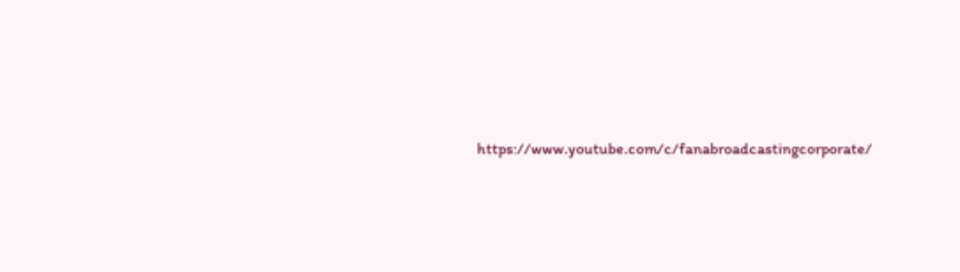https://www.youtube.com/c/fanabroadcastingcorporate/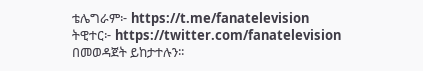ቴሌግራም፦ https://t.me/fanatelevision
ትዊተር፦ https://twitter.com/fanatelevision በመወዳጀት ይከታተሉን፡፡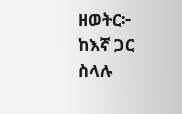ዘወትር፦ ከእኛ ጋር ስላሉ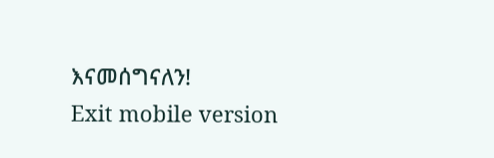እናመሰግናለን!
Exit mobile version